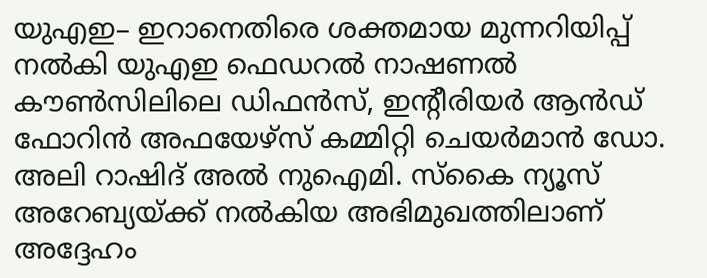യുഎഇ– ഇറാനെതിരെ ശക്തമായ മുന്നറിയിപ്പ് നൽകി യുഎഇ ഫെഡറൽ നാഷണൽ കൗൺസിലിലെ ഡിഫൻസ്, ഇന്റീരിയർ ആൻഡ് ഫോറിൻ അഫയേഴ്സ് കമ്മിറ്റി ചെയർമാൻ ഡോ. അലി റാഷിദ് അൽ നുഐമി. സ്കൈ ന്യൂസ് അറേബ്യയ്ക്ക് നൽകിയ അഭിമുഖത്തിലാണ് അദ്ദേഹം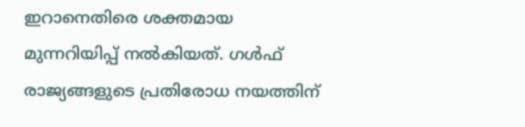ഇറാനെതിരെ ശക്തമായ മുന്നറിയിപ്പ് നൽകിയത്. ഗൾഫ് രാജ്യങ്ങളുടെ പ്രതിരോധ നയത്തിന്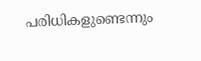പരിധികളുണ്ടെന്നും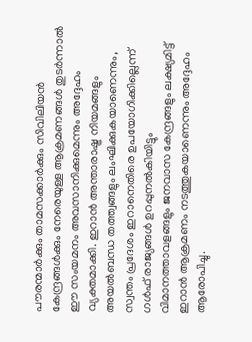പൗരന്മാർക്കും താമസക്കാർക്കും സിവിലിയൻ കേന്ദ്രങ്ങൾക്കും നേരെയുള്ള ആക്രമണങ്ങൾ തുടർന്നാൽ ഈ സംയമനം അവസാനിക്കുമെന്നും അദ്ദേഹം വ്യക്തമാക്കി. ഇറാൻ അന്താരാഷ്ട്ര നിയമങ്ങളും അയൽബന്ധ തത്ത്വങ്ങളും ലംഘിക്കുകയാണെന്നും, സ്വന്തം പ്രദേശം ഇറാനെതിരെ ഉപയോഗിക്കില്ലെന്ന് ഗൾഫ് രാജ്യങ്ങൾ ഉറപ്പുനൽകിയിട്ടും വിമാനത്താവളങ്ങളും ജനവാസ കേന്ദ്രങ്ങളും ലക്ഷ്യമിട്ട് ഇറാൻ ആക്രമണം നടത്തുകയാണെന്നും അദ്ദേഹം ആരോപിച്ചു.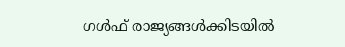ഗൾഫ് രാജ്യങ്ങൾക്കിടയിൽ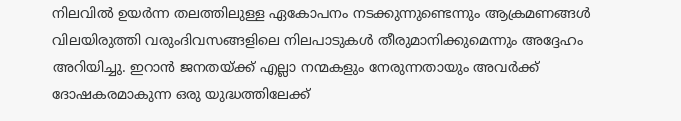നിലവിൽ ഉയർന്ന തലത്തിലുള്ള ഏകോപനം നടക്കുന്നുണ്ടെന്നും ആക്രമണങ്ങൾ വിലയിരുത്തി വരുംദിവസങ്ങളിലെ നിലപാടുകൾ തീരുമാനിക്കുമെന്നും അദ്ദേഹം അറിയിച്ചു. ഇറാൻ ജനതയ്ക്ക് എല്ലാ നന്മകളും നേരുന്നതായും അവർക്ക് ദോഷകരമാകുന്ന ഒരു യുദ്ധത്തിലേക്ക്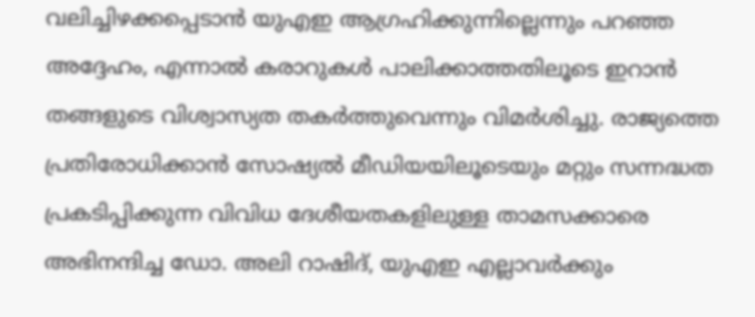വലിച്ചിഴക്കപ്പെടാൻ യുഎഇ ആഗ്രഹിക്കുന്നില്ലെന്നും പറഞ്ഞ അദ്ദേഹം, എന്നാൽ കരാറുകൾ പാലിക്കാത്തതിലൂടെ ഇറാൻ തങ്ങളുടെ വിശ്വാസ്യത തകർത്തുവെന്നും വിമർശിച്ചു. രാജ്യത്തെ പ്രതിരോധിക്കാൻ സോഷ്യൽ മീഡിയയിലൂടെയും മറ്റും സന്നദ്ധത പ്രകടിപ്പിക്കുന്ന വിവിധ ദേശീയതകളിലുള്ള താമസക്കാരെ അഭിനന്ദിച്ച ഡോ. അലി റാഷിദ്, യുഎഇ എല്ലാവർക്കും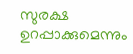സുരക്ഷ ഉറപ്പാക്കുമെന്നും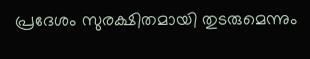പ്രദേശം സുരക്ഷിതമായി തുടരുമെന്നും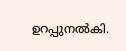ഉറപ്പുനൽകി.